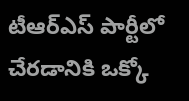టీఆర్ఎస్ పార్టీలో చేరడానికి ఒక్కో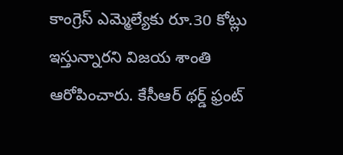కాంగ్రెస్ ఎమ్మెల్యేకు రూ.30 కోట్లు ఇస్తున్నారని విజయ శాంతి ఆరోపించారు. కేసీఆర్ థర్డ్ ఫ్రంట్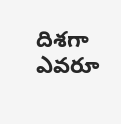దిశగా ఎవరూ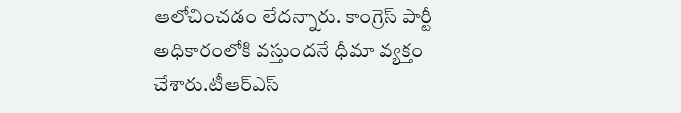ఆలోచించడం లేదన్నారు. కాంగ్రెస్ పార్టీ అధికారంలోకి వస్తుందనే ధీమా వ్యక్తం చేశారు.టీఆర్ఎస్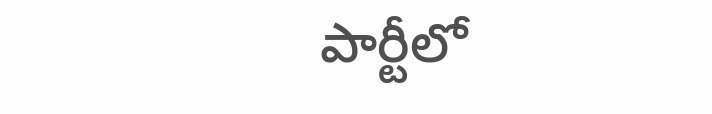పార్టీలో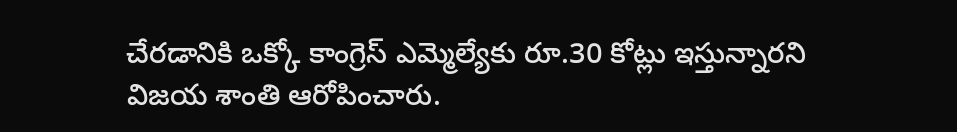చేరడానికి ఒక్కో కాంగ్రెస్ ఎమ్మెల్యేకు రూ.30 కోట్లు ఇస్తున్నారని విజయ శాంతి ఆరోపించారు.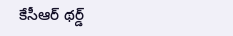కేసీఆర్ థర్డ్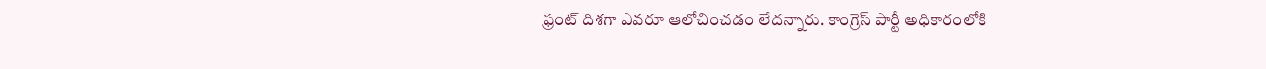ఫ్రంట్ దిశగా ఎవరూ ఆలోచించడం లేదన్నారు. కాంగ్రెస్ పార్టీ అధికారంలోకి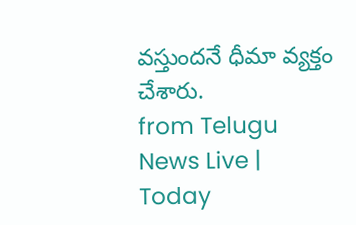వస్తుందనే ధీమా వ్యక్తం చేశారు.
from Telugu News Live | Today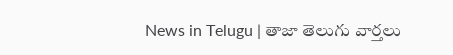News in Telugu | తాజా తెలుగు వార్తలు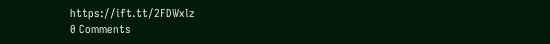https://ift.tt/2FDWxlz
0 Comments